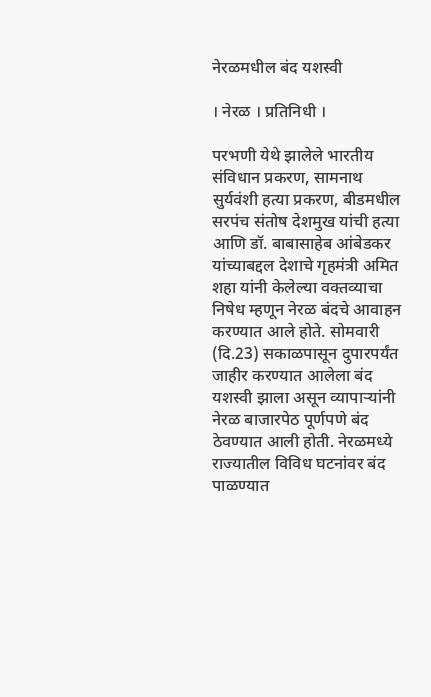नेरळमधील बंद यशस्वी

। नेरळ । प्रतिनिधी ।

परभणी येथे झालेले भारतीय संविधान प्रकरण, सामनाथ सुर्यवंशी हत्या प्रकरण, बीडमधील सरपंच संतोष देशमुख यांची हत्या आणि डॉ. बाबासाहेब आंबेडकर यांच्याबद्दल देशाचे गृहमंत्री अमित शहा यांनी केलेल्या वक्तव्याचा निषेध म्हणून नेरळ बंदचे आवाहन करण्यात आले होते. सोमवारी (दि.23) सकाळपासून दुपारपर्यंत जाहीर करण्यात आलेला बंद यशस्वी झाला असून व्यापार्‍यांनी नेरळ बाजारपेठ पूर्णपणे बंद ठेवण्यात आली होती. नेरळमध्ये राज्यातील विविध घटनांवर बंद पाळण्यात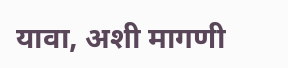यावा, अशी मागणी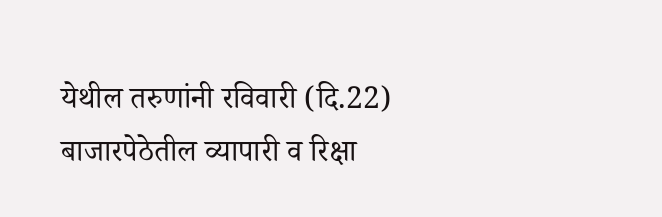येथील तरुणांनी रविवारी (दि.22) बाजारपेठेतील व्यापारी व रिक्षा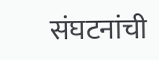संघटनांची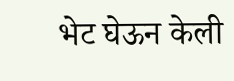भेट घेऊन केली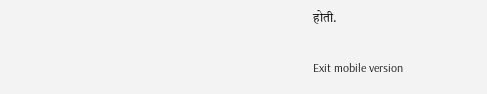होती.

Exit mobile version